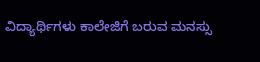ವಿದ್ಯಾರ್ಥಿಗಳು ಕಾಲೇಜಿಗೆ ಬರುವ ಮನಸ್ಸು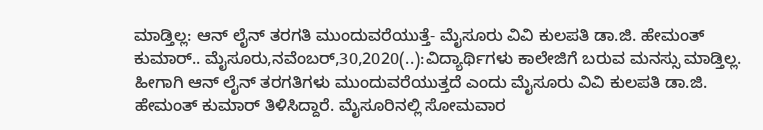ಮಾಡ್ತಿಲ್ಲ: ಆನ್ ಲೈನ್ ತರಗತಿ ಮುಂದುವರೆಯುತ್ತೆ- ಮೈಸೂರು ವಿವಿ ಕುಲಪತಿ ಡಾ.ಜಿ. ಹೇಮಂತ್ ಕುಮಾರ್.. ಮೈಸೂರು,ನವೆಂಬರ್,30,2020(..):ವಿದ್ಯಾರ್ಥಿಗಳು ಕಾಲೇಜಿಗೆ ಬರುವ ಮನಸ್ಸು ಮಾಡ್ತಿಲ್ಲ. ಹೀಗಾಗಿ ಆನ್ ಲೈನ್ ತರಗತಿಗಳು ಮುಂದುವರೆಯುತ್ತದೆ ಎಂದು ಮೈಸೂರು ವಿವಿ ಕುಲಪತಿ ಡಾ.ಜಿ. ಹೇಮಂತ್ ಕುಮಾರ್ ತಿಳಿಸಿದ್ದಾರೆ. ಮೈಸೂರಿನಲ್ಲಿ ಸೋಮವಾರ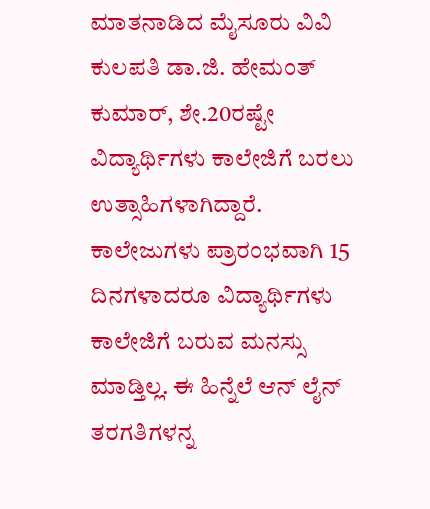ಮಾತನಾಡಿದ ಮೈಸೂರು ವಿವಿ ಕುಲಪತಿ ಡಾ.ಜಿ. ಹೇಮಂತ್ ಕುಮಾರ್, ಶೇ.20ರಷ್ಟೇ ವಿದ್ಯಾರ್ಥಿಗಳು ಕಾಲೇಜಿಗೆ ಬರಲು ಉತ್ಸಾಹಿಗಳಾಗಿದ್ದಾರೆ. ಕಾಲೇಜುಗಳು ಪ್ರಾರಂಭವಾಗಿ 15 ದಿನಗಳಾದರೂ ವಿದ್ಯಾರ್ಥಿಗಳು ಕಾಲೇಜಿಗೆ ಬರುವ ಮನಸ್ಸು ಮಾಡ್ತಿಲ್ಲ. ಈ ಹಿನ್ನೆಲೆ ಆನ್ ಲೈನ್ ತರಗತಿಗಳನ್ನ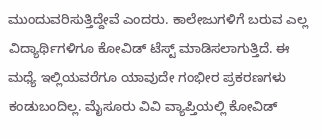ಮುಂದುವರಿಸುತ್ತಿದ್ದೇವೆ ಎಂದರು. ಕಾಲೇಜುಗಳಿಗೆ ಬರುವ ಎಲ್ಲ ವಿದ್ಯಾರ್ಥಿಗಳಿಗೂ ಕೋವಿಡ್ ಟೆಸ್ಟ್ ಮಾಡಿಸಲಾಗುತ್ತಿದೆ. ಈ ಮಧ್ಯೆ ಇಲ್ಲಿಯವರೆಗೂ ಯಾವುದೇ ಗಂಭೀರ ಪ್ರಕರಣಗಳು ಕಂಡುಬಂದಿಲ್ಲ. ಮೈಸೂರು ವಿವಿ ವ್ಯಾಪ್ತಿಯಲ್ಲಿ ಕೋವಿಡ್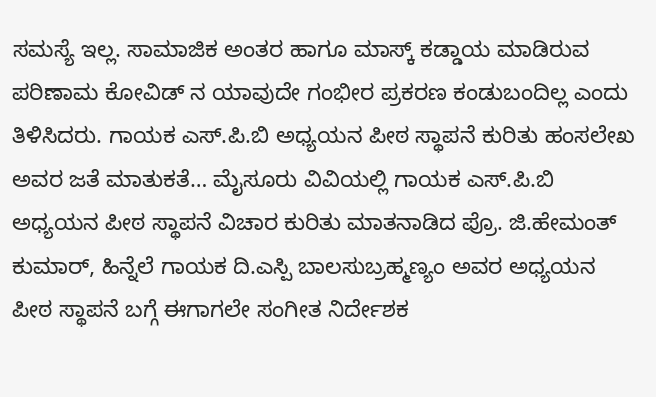ಸಮಸ್ಯೆ ಇಲ್ಲ. ಸಾಮಾಜಿಕ ಅಂತರ ಹಾಗೂ ಮಾಸ್ಕ್ ಕಡ್ಡಾಯ ಮಾಡಿರುವ ಪರಿಣಾಮ ಕೋವಿಡ್ ನ ಯಾವುದೇ ಗಂಭೀರ ಪ್ರಕರಣ ಕಂಡುಬಂದಿಲ್ಲ ಎಂದು ತಿಳಿಸಿದರು. ಗಾಯಕ ಎಸ್.ಪಿ.ಬಿ ಅಧ್ಯಯನ ಪೀಠ ಸ್ಥಾಪನೆ ಕುರಿತು ಹಂಸಲೇಖ ಅವರ ಜತೆ ಮಾತುಕತೆ… ಮೈಸೂರು ವಿವಿಯಲ್ಲಿ ಗಾಯಕ ಎಸ್.ಪಿ.ಬಿ ಅಧ್ಯಯನ ಪೀಠ ಸ್ಥಾಪನೆ ವಿಚಾರ ಕುರಿತು ಮಾತನಾಡಿದ ಪ್ರೊ. ಜಿ.ಹೇಮಂತ್ ಕುಮಾರ್, ಹಿನ್ನೆಲೆ ಗಾಯಕ ದಿ.ಎಸ್ಪಿ ಬಾಲಸುಬ್ರಹ್ಮಣ್ಯಂ ಅವರ ಅಧ್ಯಯನ ಪೀಠ ಸ್ಥಾಪನೆ ಬಗ್ಗೆ ಈಗಾಗಲೇ ಸಂಗೀತ ನಿರ್ದೇಶಕ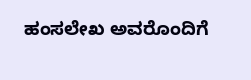ಹಂಸಲೇಖ ಅವರೊಂದಿಗೆ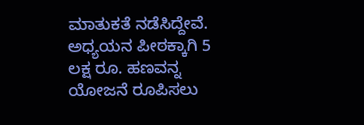ಮಾತುಕತೆ ನಡೆಸಿದ್ದೇವೆ. ಅಧ್ಯಯನ ಪೀಠಕ್ಕಾಗಿ 5 ಲಕ್ಷ ರೂ. ಹಣವನ್ನ ಯೋಜನೆ ರೂಪಿಸಲು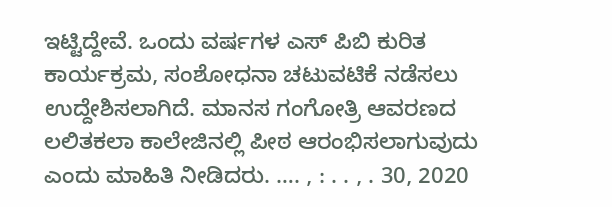ಇಟ್ಟಿದ್ದೇವೆ. ಒಂದು ವರ್ಷಗಳ ಎಸ್ ಪಿಬಿ ಕುರಿತ ಕಾರ್ಯಕ್ರಮ, ಸಂಶೋಧನಾ ಚಟುವಟಿಕೆ ನಡೆಸಲು ಉದ್ದೇಶಿಸಲಾಗಿದೆ. ಮಾನಸ ಗಂಗೋತ್ರಿ ಆವರಣದ ಲಲಿತಕಲಾ ಕಾಲೇಜಿನಲ್ಲಿ ಪೀಠ ಆರಂಭಿಸಲಾಗುವುದು ಎಂದು ಮಾಹಿತಿ ನೀಡಿದರು. …. , : . . , . 30, 2020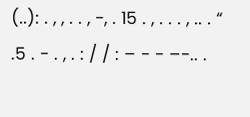(..): . , , . . , -, . 15 . , . . . , .. . “ .5 . - . , . : / / : – - - –-.. .